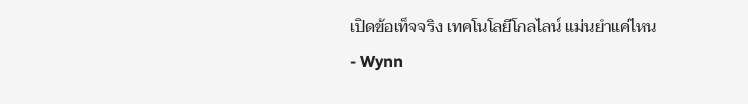เปิดข้อเท็จจริง เทคโนโลยีโกลไลน์ แม่นยำแค่ไหน
- Wynn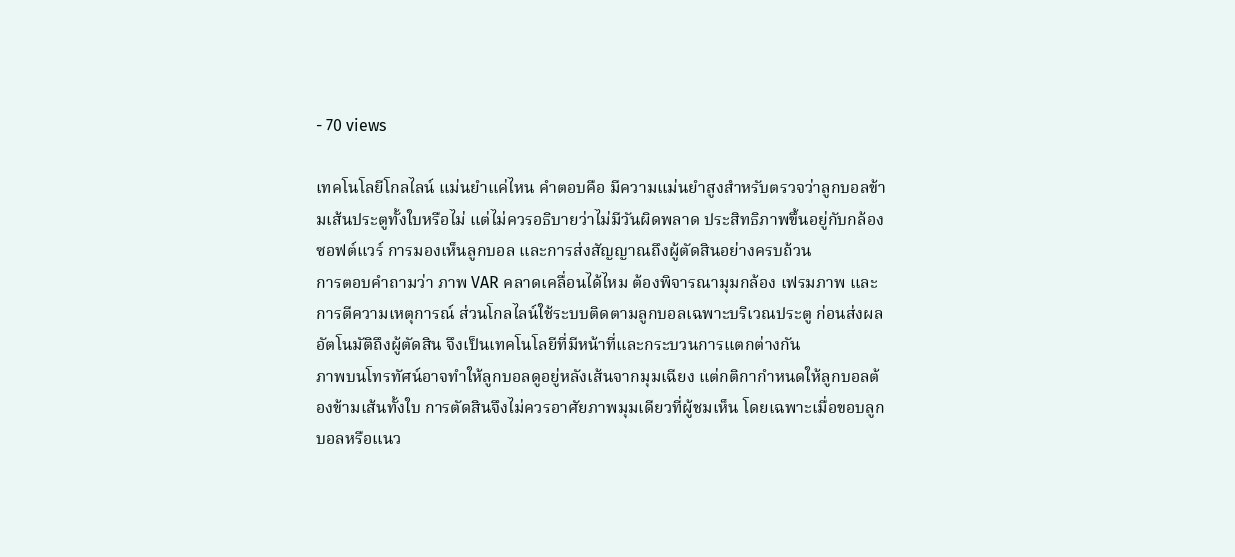- 70 views

เทคโนโลยีโกลไลน์ แม่นยำแค่ไหน คำตอบคือ มีความแม่นยำสูงสำหรับตรวจว่าลูกบอลข้ามเส้นประตูทั้งใบหรือไม่ แต่ไม่ควรอธิบายว่าไม่มีวันผิดพลาด ประสิทธิภาพขึ้นอยู่กับกล้อง ซอฟต์แวร์ การมองเห็นลูกบอล และการส่งสัญญาณถึงผู้ตัดสินอย่างครบถ้วน
การตอบคำถามว่า ภาพ VAR คลาดเคลื่อนได้ไหม ต้องพิจารณามุมกล้อง เฟรมภาพ และการตีความเหตุการณ์ ส่วนโกลไลน์ใช้ระบบติดตามลูกบอลเฉพาะบริเวณประตู ก่อนส่งผลอัตโนมัติถึงผู้ตัดสิน จึงเป็นเทคโนโลยีที่มีหน้าที่และกระบวนการแตกต่างกัน
ภาพบนโทรทัศน์อาจทำให้ลูกบอลดูอยู่หลังเส้นจากมุมเฉียง แต่กติกากำหนดให้ลูกบอลต้องข้ามเส้นทั้งใบ การตัดสินจึงไม่ควรอาศัยภาพมุมเดียวที่ผู้ชมเห็น โดยเฉพาะเมื่อขอบลูกบอลหรือแนว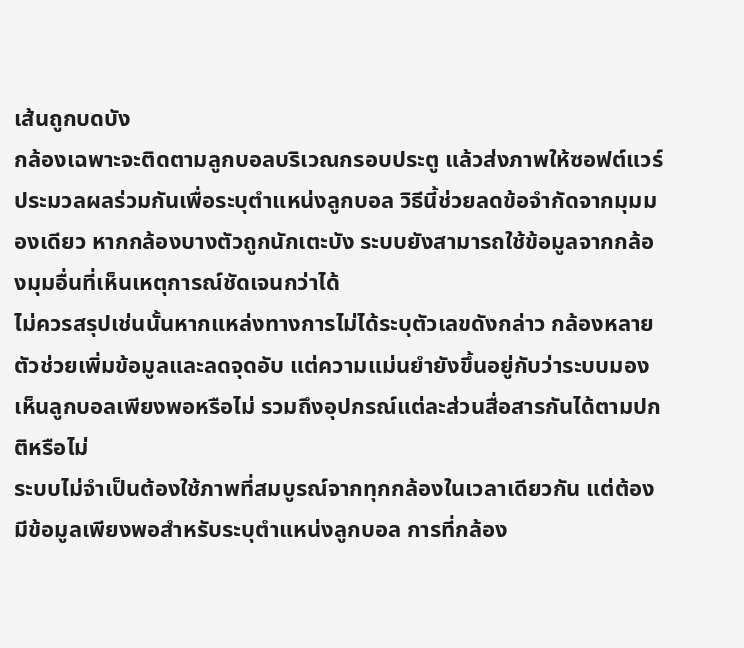เส้นถูกบดบัง
กล้องเฉพาะจะติดตามลูกบอลบริเวณกรอบประตู แล้วส่งภาพให้ซอฟต์แวร์ประมวลผลร่วมกันเพื่อระบุตำแหน่งลูกบอล วิธีนี้ช่วยลดข้อจำกัดจากมุมมองเดียว หากกล้องบางตัวถูกนักเตะบัง ระบบยังสามารถใช้ข้อมูลจากกล้องมุมอื่นที่เห็นเหตุการณ์ชัดเจนกว่าได้
ไม่ควรสรุปเช่นนั้นหากแหล่งทางการไม่ได้ระบุตัวเลขดังกล่าว กล้องหลายตัวช่วยเพิ่มข้อมูลและลดจุดอับ แต่ความแม่นยำยังขึ้นอยู่กับว่าระบบมองเห็นลูกบอลเพียงพอหรือไม่ รวมถึงอุปกรณ์แต่ละส่วนสื่อสารกันได้ตามปกติหรือไม่
ระบบไม่จำเป็นต้องใช้ภาพที่สมบูรณ์จากทุกกล้องในเวลาเดียวกัน แต่ต้องมีข้อมูลเพียงพอสำหรับระบุตำแหน่งลูกบอล การที่กล้อง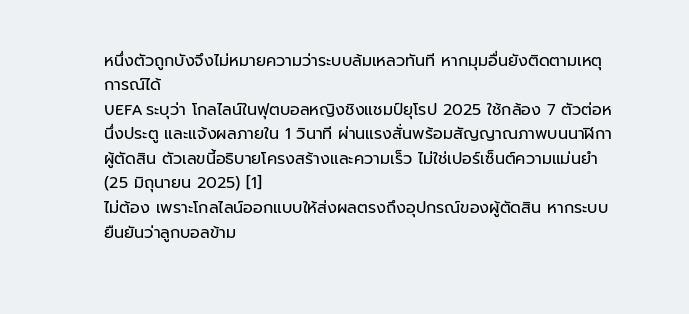หนึ่งตัวถูกบังจึงไม่หมายความว่าระบบล้มเหลวทันที หากมุมอื่นยังติดตามเหตุการณ์ได้
UEFA ระบุว่า โกลไลน์ในฟุตบอลหญิงชิงแชมป์ยุโรป 2025 ใช้กล้อง 7 ตัวต่อหนึ่งประตู และแจ้งผลภายใน 1 วินาที ผ่านแรงสั่นพร้อมสัญญาณภาพบนนาฬิกาผู้ตัดสิน ตัวเลขนี้อธิบายโครงสร้างและความเร็ว ไม่ใช่เปอร์เซ็นต์ความแม่นยำ (25 มิถุนายน 2025) [1]
ไม่ต้อง เพราะโกลไลน์ออกแบบให้ส่งผลตรงถึงอุปกรณ์ของผู้ตัดสิน หากระบบยืนยันว่าลูกบอลข้าม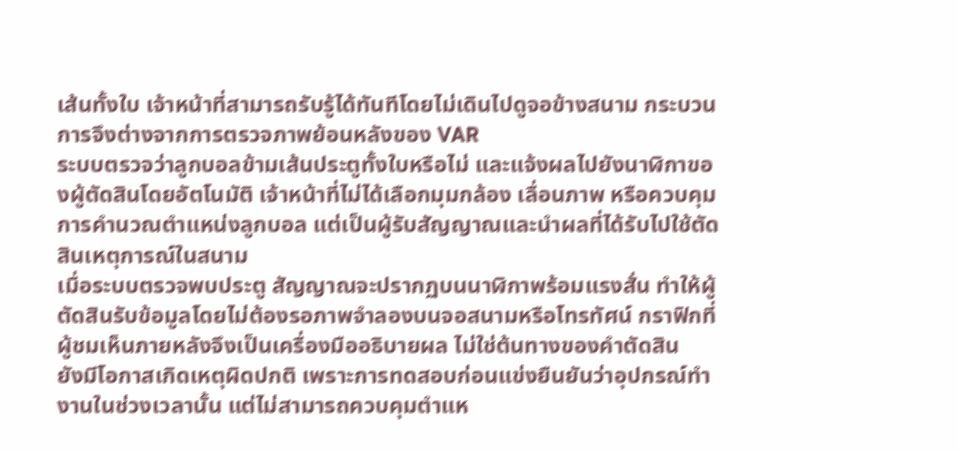เส้นทั้งใบ เจ้าหน้าที่สามารถรับรู้ได้ทันทีโดยไม่เดินไปดูจอข้างสนาม กระบวนการจึงต่างจากการตรวจภาพย้อนหลังของ VAR
ระบบตรวจว่าลูกบอลข้ามเส้นประตูทั้งใบหรือไม่ และแจ้งผลไปยังนาฬิกาของผู้ตัดสินโดยอัตโนมัติ เจ้าหน้าที่ไม่ได้เลือกมุมกล้อง เลื่อนภาพ หรือควบคุมการคำนวณตำแหน่งลูกบอล แต่เป็นผู้รับสัญญาณและนำผลที่ได้รับไปใช้ตัดสินเหตุการณ์ในสนาม
เมื่อระบบตรวจพบประตู สัญญาณจะปรากฏบนนาฬิกาพร้อมแรงสั่น ทำให้ผู้ตัดสินรับข้อมูลโดยไม่ต้องรอภาพจำลองบนจอสนามหรือโทรทัศน์ กราฟิกที่ผู้ชมเห็นภายหลังจึงเป็นเครื่องมืออธิบายผล ไม่ใช่ต้นทางของคำตัดสิน
ยังมีโอกาสเกิดเหตุผิดปกติ เพราะการทดสอบก่อนแข่งยืนยันว่าอุปกรณ์ทำงานในช่วงเวลานั้น แต่ไม่สามารถควบคุมตำแห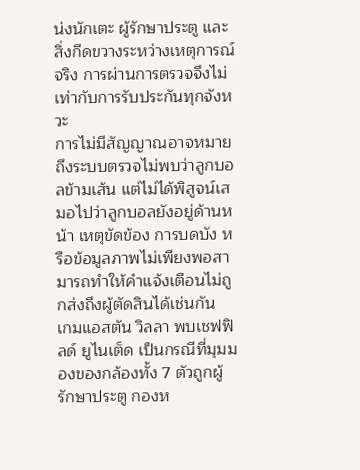น่งนักเตะ ผู้รักษาประตู และสิ่งกีดขวางระหว่างเหตุการณ์จริง การผ่านการตรวจจึงไม่เท่ากับการรับประกันทุกจังหวะ
การไม่มีสัญญาณอาจหมายถึงระบบตรวจไม่พบว่าลูกบอลข้ามเส้น แต่ไม่ได้พิสูจน์เสมอไปว่าลูกบอลยังอยู่ด้านหน้า เหตุขัดข้อง การบดบัง หรือข้อมูลภาพไม่เพียงพอสามารถทำให้คำแจ้งเตือนไม่ถูกส่งถึงผู้ตัดสินได้เช่นกัน
เกมแอสตัน วิลลา พบเชฟฟิลด์ ยูไนเต็ด เป็นกรณีที่มุมมองของกล้องทั้ง 7 ตัวถูกผู้รักษาประตู กองห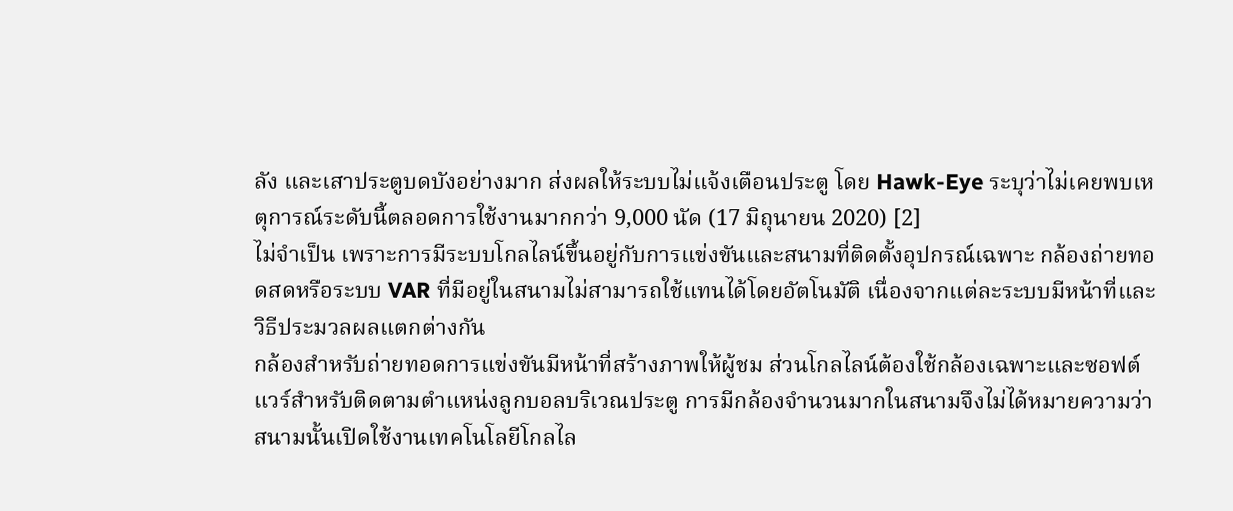ลัง และเสาประตูบดบังอย่างมาก ส่งผลให้ระบบไม่แจ้งเตือนประตู โดย Hawk-Eye ระบุว่าไม่เคยพบเหตุการณ์ระดับนี้ตลอดการใช้งานมากกว่า 9,000 นัด (17 มิถุนายน 2020) [2]
ไม่จำเป็น เพราะการมีระบบโกลไลน์ขึ้นอยู่กับการแข่งขันและสนามที่ติดตั้งอุปกรณ์เฉพาะ กล้องถ่ายทอดสดหรือระบบ VAR ที่มีอยู่ในสนามไม่สามารถใช้แทนได้โดยอัตโนมัติ เนื่องจากแต่ละระบบมีหน้าที่และวิธีประมวลผลแตกต่างกัน
กล้องสำหรับถ่ายทอดการแข่งขันมีหน้าที่สร้างภาพให้ผู้ชม ส่วนโกลไลน์ต้องใช้กล้องเฉพาะและซอฟต์แวร์สำหรับติดตามตำแหน่งลูกบอลบริเวณประตู การมีกล้องจำนวนมากในสนามจึงไม่ได้หมายความว่าสนามนั้นเปิดใช้งานเทคโนโลยีโกลไล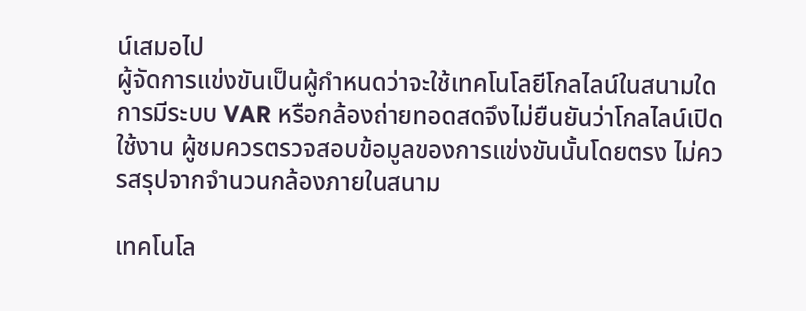น์เสมอไป
ผู้จัดการแข่งขันเป็นผู้กำหนดว่าจะใช้เทคโนโลยีโกลไลน์ในสนามใด การมีระบบ VAR หรือกล้องถ่ายทอดสดจึงไม่ยืนยันว่าโกลไลน์เปิดใช้งาน ผู้ชมควรตรวจสอบข้อมูลของการแข่งขันนั้นโดยตรง ไม่ควรสรุปจากจำนวนกล้องภายในสนาม

เทคโนโล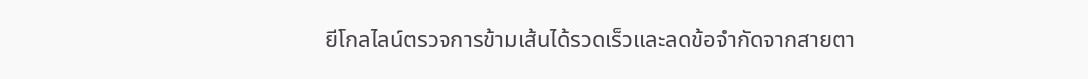ยีโกลไลน์ตรวจการข้ามเส้นได้รวดเร็วและลดข้อจำกัดจากสายตา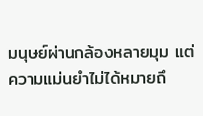มนุษย์ผ่านกล้องหลายมุม แต่ความแม่นยำไม่ได้หมายถึ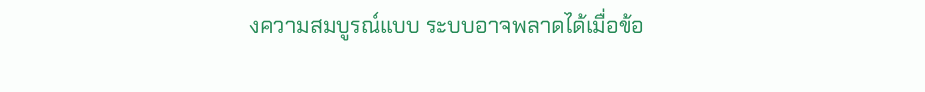งความสมบูรณ์แบบ ระบบอาจพลาดได้เมื่อข้อ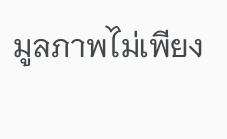มูลภาพไม่เพียง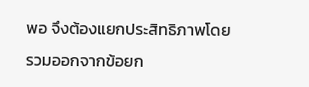พอ จึงต้องแยกประสิทธิภาพโดยรวมออกจากข้อยก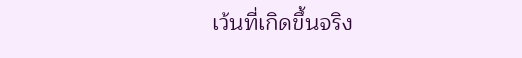เว้นที่เกิดขึ้นจริง